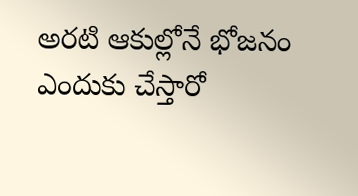అరటి ఆకుల్లోనే భోజనం ఎందుకు చేస్తారో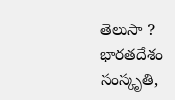తెలుసా ?
భారతదేశం సంస్కృతి,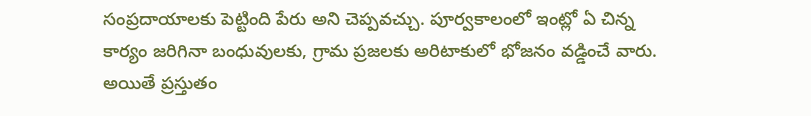సంప్రదాయాలకు పెట్టింది పేరు అని చెప్పవచ్చు. పూర్వకాలంలో ఇంట్లో ఏ చిన్న కార్యం జరిగినా బంధువులకు, గ్రామ ప్రజలకు అరిటాకులో భోజనం వడ్డించే వారు. అయితే ప్రస్తుతం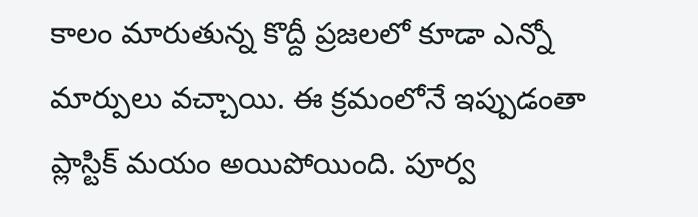కాలం మారుతున్న కొద్దీ ప్రజలలో కూడా ఎన్నో మార్పులు వచ్చాయి. ఈ క్రమంలోనే ఇప్పుడంతా ప్లాస్టిక్ మయం అయిపోయింది. పూర్వ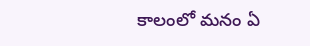కాలంలో మనం ఏ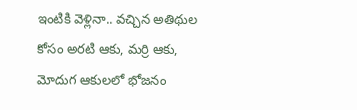ఇంటికి వెళ్లినా.. వచ్చిన అతిథుల కోసం అరటి ఆకు, మర్రి ఆకు, మోదుగ ఆకులలో భోజనం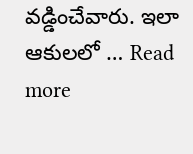వడ్డించేవారు. ఇలా ఆకులలో … Read more